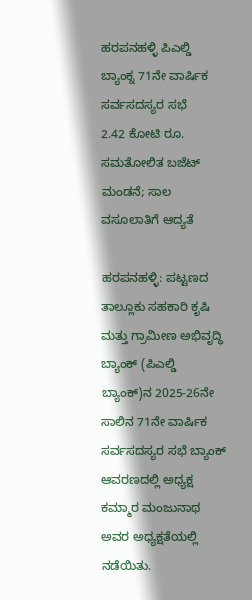ಹರಪನಹಳ್ಳಿ ಪಿಎಲ್ಡಿ ಬ್ಯಾಂಕ್ನ 71ನೇ ವಾರ್ಷಿಕ ಸರ್ವಸದಸ್ಯರ ಸಭೆ
2.42 ಕೋಟಿ ರೂ. ಸಮತೋಲಿತ ಬಜೆಟ್ ಮಂಡನೆ; ಸಾಲ ವಸೂಲಾತಿಗೆ ಆದ್ಯತೆ

ಹರಪನಹಳ್ಳಿ: ಪಟ್ಟಣದ ತಾಲ್ಲೂಕು ಸಹಕಾರಿ ಕೃಷಿ ಮತ್ತು ಗ್ರಾಮೀಣ ಅಭಿವೃದ್ಧಿ ಬ್ಯಾಂಕ್ (ಪಿಎಲ್ಡಿ ಬ್ಯಾಂಕ್)ನ 2025-26ನೇ ಸಾಲಿನ 71ನೇ ವಾರ್ಷಿಕ ಸರ್ವಸದಸ್ಯರ ಸಭೆ ಬ್ಯಾಂಕ್ ಆವರಣದಲ್ಲಿ ಅಧ್ಯಕ್ಷ ಕಮ್ಮಾರ ಮಂಜುನಾಥ ಅವರ ಅಧ್ಯಕ್ಷತೆಯಲ್ಲಿ ನಡೆಯಿತು.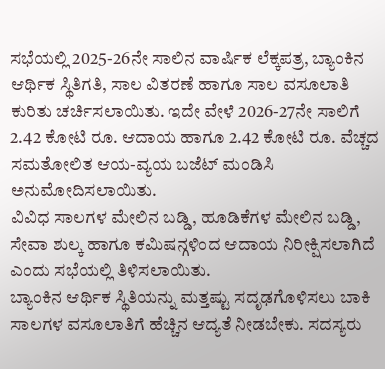ಸಭೆಯಲ್ಲಿ 2025-26ನೇ ಸಾಲಿನ ವಾರ್ಷಿಕ ಲೆಕ್ಕಪತ್ರ, ಬ್ಯಾಂಕಿನ ಆರ್ಥಿಕ ಸ್ಥಿತಿಗತಿ, ಸಾಲ ವಿತರಣೆ ಹಾಗೂ ಸಾಲ ವಸೂಲಾತಿ ಕುರಿತು ಚರ್ಚಿಸಲಾಯಿತು. ಇದೇ ವೇಳೆ 2026-27ನೇ ಸಾಲಿಗೆ 2.42 ಕೋಟಿ ರೂ. ಆದಾಯ ಹಾಗೂ 2.42 ಕೋಟಿ ರೂ. ವೆಚ್ಚದ ಸಮತೋಲಿತ ಆಯ-ವ್ಯಯ ಬಜೆಟ್ ಮಂಡಿಸಿ ಅನುಮೋದಿಸಲಾಯಿತು.
ವಿವಿಧ ಸಾಲಗಳ ಮೇಲಿನ ಬಡ್ಡಿ, ಹೂಡಿಕೆಗಳ ಮೇಲಿನ ಬಡ್ಡಿ, ಸೇವಾ ಶುಲ್ಕ ಹಾಗೂ ಕಮಿಷನ್ಗಳಿಂದ ಆದಾಯ ನಿರೀಕ್ಷಿಸಲಾಗಿದೆ ಎಂದು ಸಭೆಯಲ್ಲಿ ತಿಳಿಸಲಾಯಿತು.
ಬ್ಯಾಂಕಿನ ಆರ್ಥಿಕ ಸ್ಥಿತಿಯನ್ನು ಮತ್ತಷ್ಟು ಸದೃಢಗೊಳಿಸಲು ಬಾಕಿ ಸಾಲಗಳ ವಸೂಲಾತಿಗೆ ಹೆಚ್ಚಿನ ಆದ್ಯತೆ ನೀಡಬೇಕು. ಸದಸ್ಯರು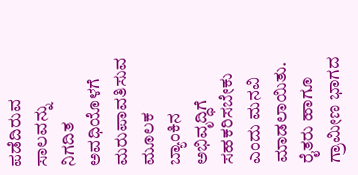ಪಡೆದಿರುವ ಸಾಲವನ್ನು ನಿಗದಿತ ಅವಧಿಯೊಳಗೆ ಮರುಪಾವತಿಸುವ ಮೂಲಕ ಬ್ಯಾಂಕಿನ ಅಭಿವೃದ್ಧಿಗೆ ಸಹಕರಿಸಬೇಕು ಎಂದು ಮನವಿ ಮಾಡಲಾಯಿತು.
ರೈತರು ಹಾಗೂ ಗ್ರಾಮೀಣ ಭಾಗದ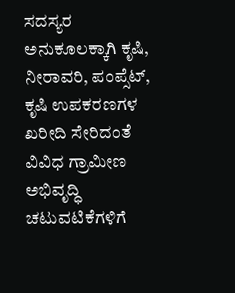ಸದಸ್ಯರ ಅನುಕೂಲಕ್ಕಾಗಿ ಕೃಷಿ, ನೀರಾವರಿ, ಪಂಪ್ಸೆಟ್, ಕೃಷಿ ಉಪಕರಣಗಳ ಖರೀದಿ ಸೇರಿದಂತೆ ವಿವಿಧ ಗ್ರಾಮೀಣ ಅಭಿವೃದ್ಧಿ ಚಟುವಟಿಕೆಗಳಿಗೆ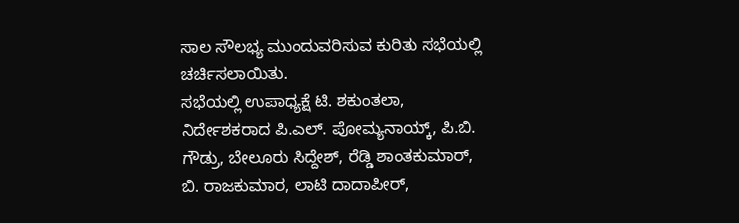ಸಾಲ ಸೌಲಭ್ಯ ಮುಂದುವರಿಸುವ ಕುರಿತು ಸಭೆಯಲ್ಲಿ ಚರ್ಚಿಸಲಾಯಿತು.
ಸಭೆಯಲ್ಲಿ ಉಪಾಧ್ಯಕ್ಷೆ ಟಿ. ಶಕುಂತಲಾ, ನಿರ್ದೇಶಕರಾದ ಪಿ.ಎಲ್. ಪೋಮ್ಯನಾಯ್ಕ್, ಪಿ.ಬಿ. ಗೌಡ್ರು, ಬೇಲೂರು ಸಿದ್ದೇಶ್, ರೆಡ್ಡಿ ಶಾಂತಕುಮಾರ್, ಬಿ. ರಾಜಕುಮಾರ, ಲಾಟಿ ದಾದಾಪೀರ್,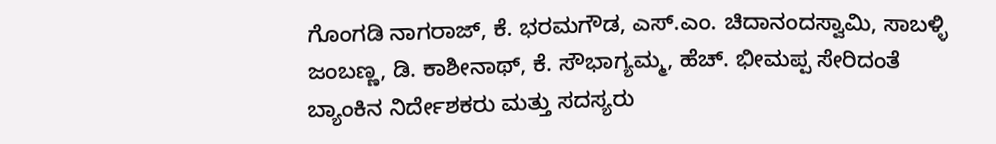ಗೊಂಗಡಿ ನಾಗರಾಜ್, ಕೆ. ಭರಮಗೌಡ, ಎಸ್.ಎಂ. ಚಿದಾನಂದಸ್ವಾಮಿ, ಸಾಬಳ್ಳಿ ಜಂಬಣ್ಣ, ಡಿ. ಕಾಶೀನಾಥ್, ಕೆ. ಸೌಭಾಗ್ಯಮ್ಮ, ಹೆಚ್. ಭೀಮಪ್ಪ ಸೇರಿದಂತೆ ಬ್ಯಾಂಕಿನ ನಿರ್ದೇಶಕರು ಮತ್ತು ಸದಸ್ಯರು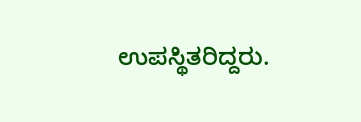ಉಪಸ್ಥಿತರಿದ್ದರು.